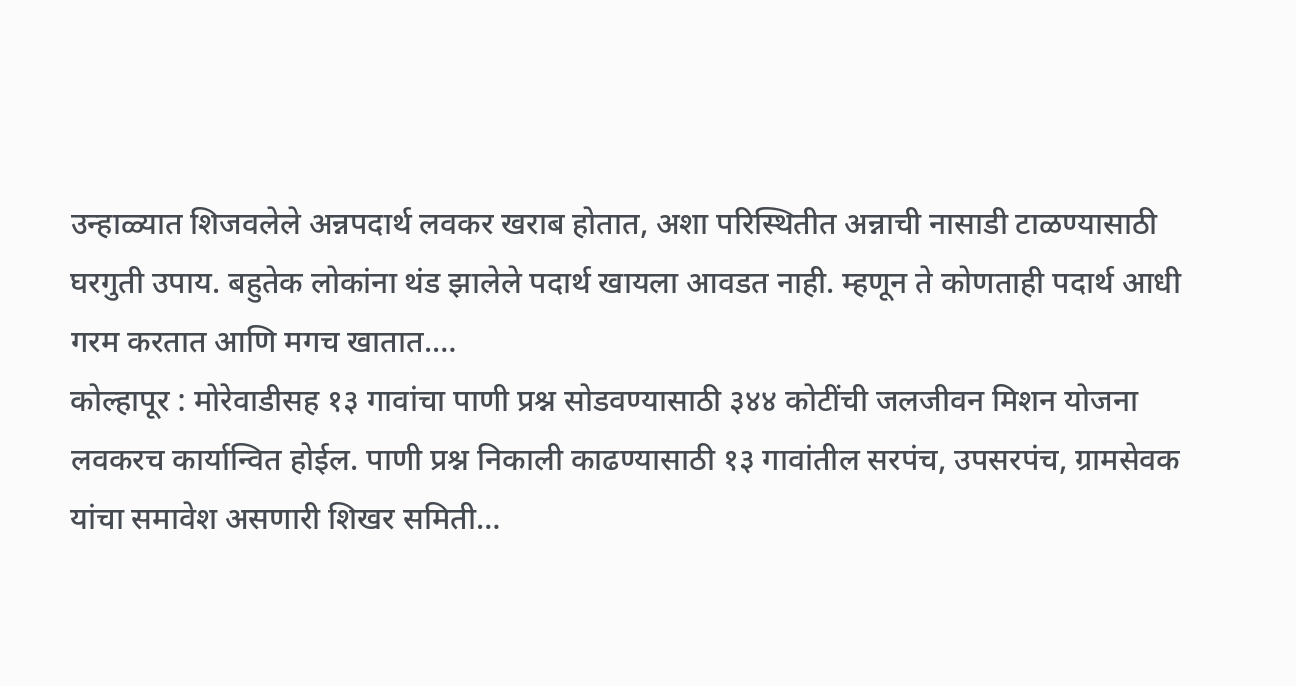उन्हाळ्यात शिजवलेले अन्नपदार्थ लवकर खराब होतात, अशा परिस्थितीत अन्नाची नासाडी टाळण्यासाठी घरगुती उपाय. बहुतेक लोकांना थंड झालेले पदार्थ खायला आवडत नाही. म्हणून ते कोणताही पदार्थ आधी गरम करतात आणि मगच खातात.…
कोल्हापूर : मोरेवाडीसह १३ गावांचा पाणी प्रश्न सोडवण्यासाठी ३४४ कोटींची जलजीवन मिशन योजना लवकरच कार्यान्वित होईल. पाणी प्रश्न निकाली काढण्यासाठी १३ गावांतील सरपंच, उपसरपंच, ग्रामसेवक यांचा समावेश असणारी शिखर समिती…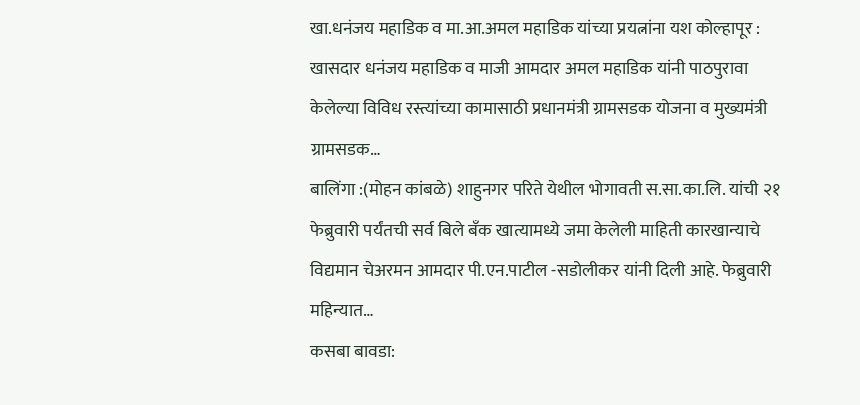खा.धनंजय महाडिक व मा.आ.अमल महाडिक यांच्या प्रयत्नांना यश कोल्हापूर : खासदार धनंजय महाडिक व माजी आमदार अमल महाडिक यांनी पाठपुरावा केलेल्या विविध रस्त्यांच्या कामासाठी प्रधानमंत्री ग्रामसडक योजना व मुख्यमंत्री ग्रामसडक…
बालिंगा :(मोहन कांबळे) शाहुनगर परिते येथील भोगावती स.सा.का.लि. यांची २१ फेब्रुवारी पर्यंतची सर्व बिले बॅंक खात्यामध्ये जमा केलेली माहिती कारखान्याचे विद्यमान चेअरमन आमदार पी.एन.पाटील -सडोलीकर यांनी दिली आहे. फेब्रुवारी महिन्यात…
कसबा बावडा: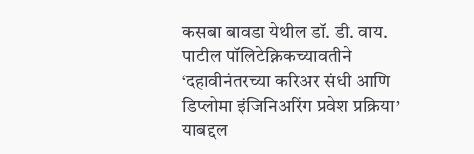कसबा बावडा येथील डॉ. डी. वाय. पाटील पॉलिटेक्निकच्यावतीने ‘दहावीनंतरच्या करिअर संधी आणि डिप्लोमा इंजिनिअरिंग प्रवेश प्रक्रिया’ याबद्दल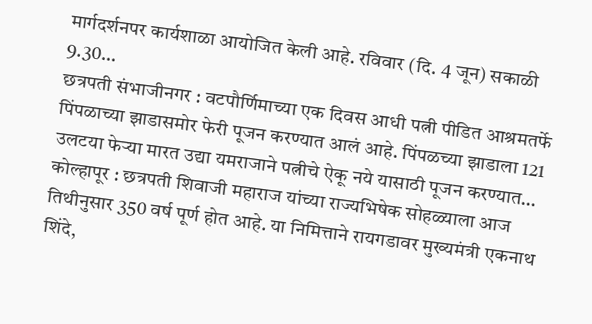मार्गदर्शनपर कार्यशाळा आयोजित केली आहे. रविवार (दि. 4 जून) सकाळी 9.30…
छत्रपती संभाजीनगर : वटपौर्णिमाच्या एक दिवस आधी पत्नी पीडित आश्रमतर्फे पिंपळाच्या झाडासमोर फेरी पूजन करण्यात आलं आहे. पिंपळच्या झाडाला 121 उलटया फेऱ्या मारत उद्या यमराजाने पत्नीचे ऐकू नये यासाठी पूजन करण्यात…
कोल्हापूर : छत्रपती शिवाजी महाराज यांच्या राज्यभिषेक सोहळ्याला आज तिथीनुसार 350 वर्ष पूर्ण होत आहे. या निमित्ताने रायगडावर मुख्यमंत्री एकनाथ शिंदे,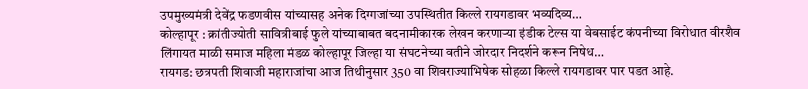उपमुख्यमंत्री देवेंद्र फडणवीस यांच्यासह अनेक दिग्गजांच्या उपस्थितीत किल्ले रायगडावर भव्यदिव्य…
कोल्हापूर : क्रांतीज्योती सावित्रीबाई फुले यांच्याबाबत बदनामीकारक लेखन करणाऱ्या इंडीक टेल्स या वेबसाईट कंपनीच्या विरोधात वीरशैव लिंगायत माळी समाज महिला मंडळ कोल्हापूर जिल्हा या संघटनेच्या वतीने जोरदार निदर्शने करून निषेध…
रायगड: छत्रपती शिवाजी महाराजांचा आज तिथीनुसार 350 वा शिवराज्याभिषेक सोहळा किल्ले रायगडावर पार पडत आहे.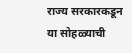राज्य सरकारकडून या सोहळ्याची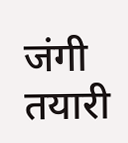जंगी तयारी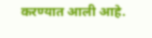करण्यात आली आहे.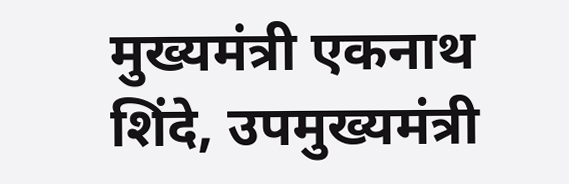मुख्यमंत्री एकनाथ शिंदे, उपमुख्यमंत्री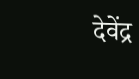देवेंद्र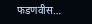फडणवीस…